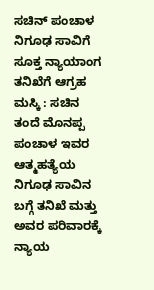ಸಚಿನ್ ಪಂಚಾಳ ನಿಗೂಢ ಸಾವಿಗೆ ಸೂಕ್ತ ನ್ಯಾಯಾಂಗ ತನಿಖೆಗೆ ಆಗ್ರಹ
ಮಸ್ಕಿ : ಸಚಿನ ತಂದೆ ಮೊನಪ್ಪ ಪಂಚಾಳ ಇವರ ಆತ್ಮಹತ್ಯೆಯ ನಿಗೂಢ ಸಾವಿನ ಬಗ್ಗೆ ತನಿಖೆ ಮತ್ತು ಅವರ ಪರಿವಾರಕ್ಕೆ ನ್ಯಾಯ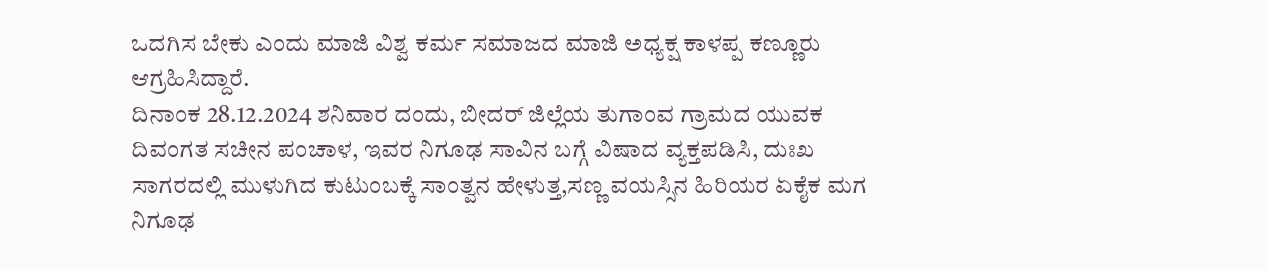ಒದಗಿಸ ಬೇಕು ಎಂದು ಮಾಜಿ ವಿಶ್ವ ಕರ್ಮ ಸಮಾಜದ ಮಾಜಿ ಅಧ್ಯಕ್ಷ ಕಾಳಪ್ಪ ಕಣ್ಣೂರು ಆಗ್ರಹಿಸಿದ್ದಾರೆ.
ದಿನಾಂಕ 28.12.2024 ಶನಿವಾರ ದಂದು, ಬೀದರ್ ಜಿಲ್ಲೆಯ ತುಗಾಂವ ಗ್ರಾಮದ ಯುವಕ ದಿವಂಗತ ಸಚೀನ ಪಂಚಾಳ, ಇವರ ನಿಗೂಢ ಸಾವಿನ ಬಗ್ಗೆ ವಿಷಾದ ವ್ಯಕ್ತಪಡಿಸಿ, ದುಃಖ ಸಾಗರದಲ್ಲಿ ಮುಳುಗಿದ ಕುಟುಂಬಕ್ಕೆ ಸಾಂತ್ವನ ಹೇಳುತ್ತ,ಸಣ್ಣ ವಯಸ್ಸಿನ ಹಿರಿಯರ ಏಕೈಕ ಮಗ ನಿಗೂಢ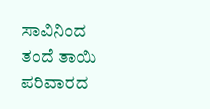ಸಾವಿನಿಂದ ತಂದೆ ತಾಯಿ ಪರಿವಾರದ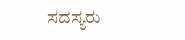ಸದಸ್ಯರು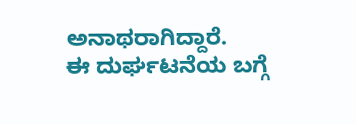ಅನಾಥರಾಗಿದ್ದಾರೆ.
ಈ ದುರ್ಘಟನೆಯ ಬಗ್ಗೆ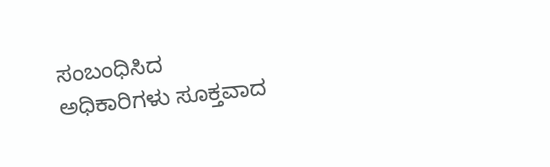ಸಂಬಂಧಿಸಿದ ಅಧಿಕಾರಿಗಳು ಸೂಕ್ತವಾದ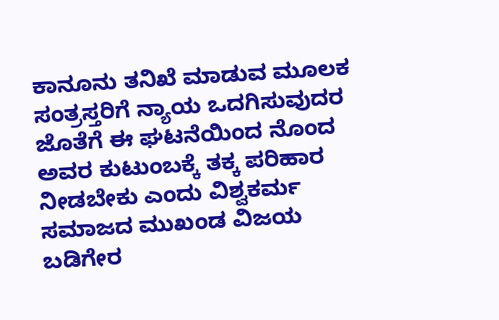ಕಾನೂನು ತನಿಖೆ ಮಾಡುವ ಮೂಲಕ ಸಂತ್ರಸ್ತರಿಗೆ ನ್ಯಾಯ ಒದಗಿಸುವುದರ ಜೊತೆಗೆ ಈ ಘಟನೆಯಿಂದ ನೊಂದ ಅವರ ಕುಟುಂಬಕ್ಕೆ ತಕ್ಕ ಪರಿಹಾರ ನೀಡಬೇಕು ಎಂದು ವಿಶ್ವಕರ್ಮ ಸಮಾಜದ ಮುಖಂಡ ವಿಜಯ ಬಡಿಗೇರ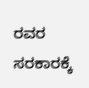ರವರ ಸರಕಾರಕ್ಕೆ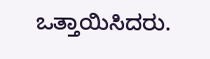ಒತ್ತಾಯಿಸಿದರು.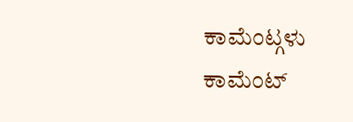ಕಾಮೆಂಟ್ಗಳು
ಕಾಮೆಂಟ್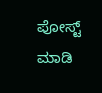ಪೋಸ್ಟ್ ಮಾಡಿ